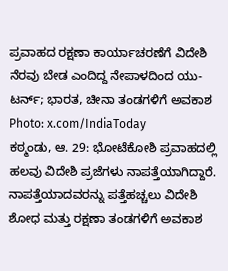ಪ್ರವಾಹದ ರಕ್ಷಣಾ ಕಾರ್ಯಾಚರಣೆಗೆ ವಿದೇಶಿ ನೆರವು ಬೇಡ ಎಂದಿದ್ದ ನೇಪಾಳದಿಂದ ಯು-ಟರ್ನ್; ಭಾರತ, ಚೀನಾ ತಂಡಗಳಿಗೆ ಅವಕಾಶ
Photo: x.com/IndiaToday
ಕಠ್ಮಂಡು, ಆ. 29: ಭೋಟೆಕೋಶಿ ಪ್ರವಾಹದಲ್ಲಿ ಹಲವು ವಿದೇಶಿ ಪ್ರಜೆಗಳು ನಾಪತ್ತೆಯಾಗಿದ್ದಾರೆ. ನಾಪತ್ತೆಯಾದವರನ್ನು ಪತ್ತೆಹಚ್ಚಲು ವಿದೇಶಿ ಶೋಧ ಮತ್ತು ರಕ್ಷಣಾ ತಂಡಗಳಿಗೆ ಅವಕಾಶ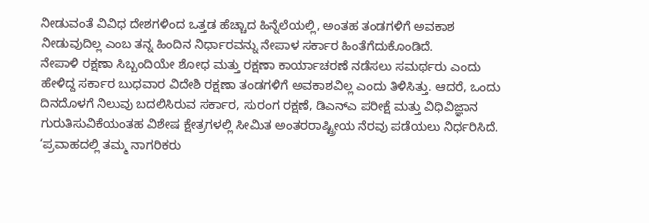ನೀಡುವಂತೆ ವಿವಿಧ ದೇಶಗಳಿಂದ ಒತ್ತಡ ಹೆಚ್ಚಾದ ಹಿನ್ನೆಲೆಯಲ್ಲಿ, ಅಂತಹ ತಂಡಗಳಿಗೆ ಅವಕಾಶ ನೀಡುವುದಿಲ್ಲ ಎಂಬ ತನ್ನ ಹಿಂದಿನ ನಿರ್ಧಾರವನ್ನು ನೇಪಾಳ ಸರ್ಕಾರ ಹಿಂತೆಗೆದುಕೊಂಡಿದೆ.
ನೇಪಾಳಿ ರಕ್ಷಣಾ ಸಿಬ್ಬಂದಿಯೇ ಶೋಧ ಮತ್ತು ರಕ್ಷಣಾ ಕಾರ್ಯಾಚರಣೆ ನಡೆಸಲು ಸಮರ್ಥರು ಎಂದು ಹೇಳಿದ್ದ ಸರ್ಕಾರ ಬುಧವಾರ ವಿದೇಶಿ ರಕ್ಷಣಾ ತಂಡಗಳಿಗೆ ಅವಕಾಶವಿಲ್ಲ ಎಂದು ತಿಳಿಸಿತ್ತು. ಆದರೆ, ಒಂದು ದಿನದೊಳಗೆ ನಿಲುವು ಬದಲಿಸಿರುವ ಸರ್ಕಾರ, ಸುರಂಗ ರಕ್ಷಣೆ, ಡಿಎನ್ಎ ಪರೀಕ್ಷೆ ಮತ್ತು ವಿಧಿವಿಜ್ಞಾನ ಗುರುತಿಸುವಿಕೆಯಂತಹ ವಿಶೇಷ ಕ್ಷೇತ್ರಗಳಲ್ಲಿ ಸೀಮಿತ ಅಂತರರಾಷ್ಟ್ರೀಯ ನೆರವು ಪಡೆಯಲು ನಿರ್ಧರಿಸಿದೆ.
‘ಪ್ರವಾಹದಲ್ಲಿ ತಮ್ಮ ನಾಗರಿಕರು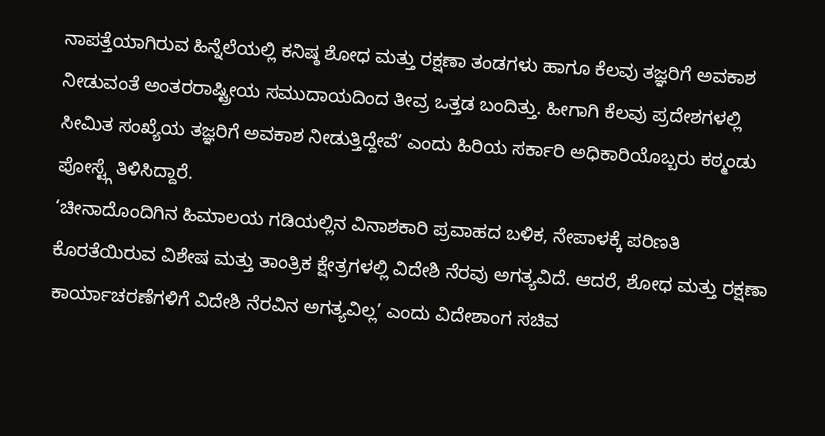ನಾಪತ್ತೆಯಾಗಿರುವ ಹಿನ್ನೆಲೆಯಲ್ಲಿ ಕನಿಷ್ಠ ಶೋಧ ಮತ್ತು ರಕ್ಷಣಾ ತಂಡಗಳು ಹಾಗೂ ಕೆಲವು ತಜ್ಞರಿಗೆ ಅವಕಾಶ ನೀಡುವಂತೆ ಅಂತರರಾಷ್ಟ್ರೀಯ ಸಮುದಾಯದಿಂದ ತೀವ್ರ ಒತ್ತಡ ಬಂದಿತ್ತು. ಹೀಗಾಗಿ ಕೆಲವು ಪ್ರದೇಶಗಳಲ್ಲಿ ಸೀಮಿತ ಸಂಖ್ಯೆಯ ತಜ್ಞರಿಗೆ ಅವಕಾಶ ನೀಡುತ್ತಿದ್ದೇವೆ’ ಎಂದು ಹಿರಿಯ ಸರ್ಕಾರಿ ಅಧಿಕಾರಿಯೊಬ್ಬರು ಕಠ್ಮಂಡು ಪೋಸ್ಟ್ಗೆ ತಿಳಿಸಿದ್ದಾರೆ.
‘ಚೀನಾದೊಂದಿಗಿನ ಹಿಮಾಲಯ ಗಡಿಯಲ್ಲಿನ ವಿನಾಶಕಾರಿ ಪ್ರವಾಹದ ಬಳಿಕ, ನೇಪಾಳಕ್ಕೆ ಪರಿಣತಿ ಕೊರತೆಯಿರುವ ವಿಶೇಷ ಮತ್ತು ತಾಂತ್ರಿಕ ಕ್ಷೇತ್ರಗಳಲ್ಲಿ ವಿದೇಶಿ ನೆರವು ಅಗತ್ಯವಿದೆ. ಆದರೆ, ಶೋಧ ಮತ್ತು ರಕ್ಷಣಾ ಕಾರ್ಯಾಚರಣೆಗಳಿಗೆ ವಿದೇಶಿ ನೆರವಿನ ಅಗತ್ಯವಿಲ್ಲ’ ಎಂದು ವಿದೇಶಾಂಗ ಸಚಿವ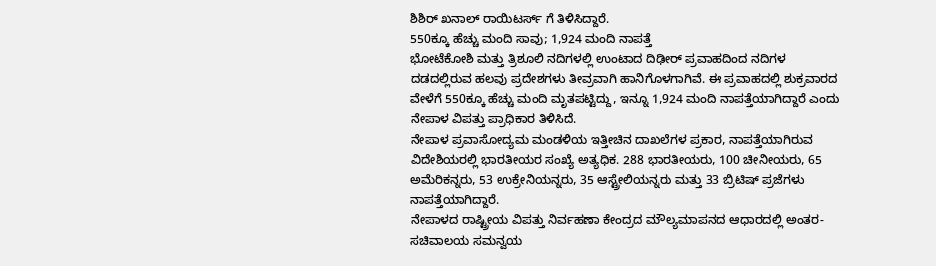ಶಿಶಿರ್ ಖನಾಲ್ ರಾಯಿಟರ್ಸ್ ಗೆ ತಿಳಿಸಿದ್ದಾರೆ.
550ಕ್ಕೂ ಹೆಚ್ಚು ಮಂದಿ ಸಾವು; 1,924 ಮಂದಿ ನಾಪತ್ತೆ
ಭೋಟೆಕೋಶಿ ಮತ್ತು ತ್ರಿಶೂಲಿ ನದಿಗಳಲ್ಲಿ ಉಂಟಾದ ದಿಢೀರ್ ಪ್ರವಾಹದಿಂದ ನದಿಗಳ ದಡದಲ್ಲಿರುವ ಹಲವು ಪ್ರದೇಶಗಳು ತೀವ್ರವಾಗಿ ಹಾನಿಗೊಳಗಾಗಿವೆ. ಈ ಪ್ರವಾಹದಲ್ಲಿ ಶುಕ್ರವಾರದ ವೇಳೆಗೆ 550ಕ್ಕೂ ಹೆಚ್ಚು ಮಂದಿ ಮೃತಪಟ್ಟಿದ್ದು, ಇನ್ನೂ 1,924 ಮಂದಿ ನಾಪತ್ತೆಯಾಗಿದ್ದಾರೆ ಎಂದು ನೇಪಾಳ ವಿಪತ್ತು ಪ್ರಾಧಿಕಾರ ತಿಳಿಸಿದೆ.
ನೇಪಾಳ ಪ್ರವಾಸೋದ್ಯಮ ಮಂಡಳಿಯ ಇತ್ತೀಚಿನ ದಾಖಲೆಗಳ ಪ್ರಕಾರ, ನಾಪತ್ತೆಯಾಗಿರುವ ವಿದೇಶಿಯರಲ್ಲಿ ಭಾರತೀಯರ ಸಂಖ್ಯೆ ಅತ್ಯಧಿಕ. 288 ಭಾರತೀಯರು, 100 ಚೀನೀಯರು, 65 ಅಮೆರಿಕನ್ನರು, 53 ಉಕ್ರೇನಿಯನ್ನರು, 35 ಆಸ್ಟ್ರೇಲಿಯನ್ನರು ಮತ್ತು 33 ಬ್ರಿಟಿಷ್ ಪ್ರಜೆಗಳು ನಾಪತ್ತೆಯಾಗಿದ್ದಾರೆ.
ನೇಪಾಳದ ರಾಷ್ಟ್ರೀಯ ವಿಪತ್ತು ನಿರ್ವಹಣಾ ಕೇಂದ್ರದ ಮೌಲ್ಯಮಾಪನದ ಆಧಾರದಲ್ಲಿ ಅಂತರ-ಸಚಿವಾಲಯ ಸಮನ್ವಯ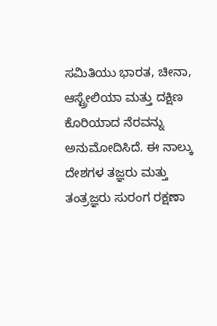ಸಮಿತಿಯು ಭಾರತ, ಚೀನಾ, ಆಸ್ಟ್ರೇಲಿಯಾ ಮತ್ತು ದಕ್ಷಿಣ ಕೊರಿಯಾದ ನೆರವನ್ನು ಅನುಮೋದಿಸಿದೆ. ಈ ನಾಲ್ಕು ದೇಶಗಳ ತಜ್ಞರು ಮತ್ತು ತಂತ್ರಜ್ಞರು ಸುರಂಗ ರಕ್ಷಣಾ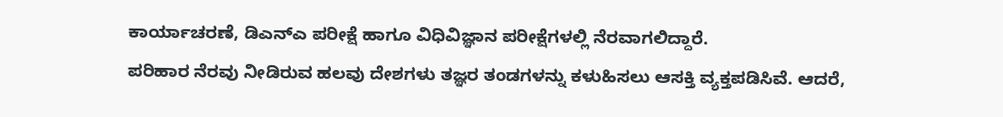ಕಾರ್ಯಾಚರಣೆ, ಡಿಎನ್ಎ ಪರೀಕ್ಷೆ ಹಾಗೂ ವಿಧಿವಿಜ್ಞಾನ ಪರೀಕ್ಷೆಗಳಲ್ಲಿ ನೆರವಾಗಲಿದ್ದಾರೆ.
ಪರಿಹಾರ ನೆರವು ನೀಡಿರುವ ಹಲವು ದೇಶಗಳು ತಜ್ಞರ ತಂಡಗಳನ್ನು ಕಳುಹಿಸಲು ಆಸಕ್ತಿ ವ್ಯಕ್ತಪಡಿಸಿವೆ. ಆದರೆ,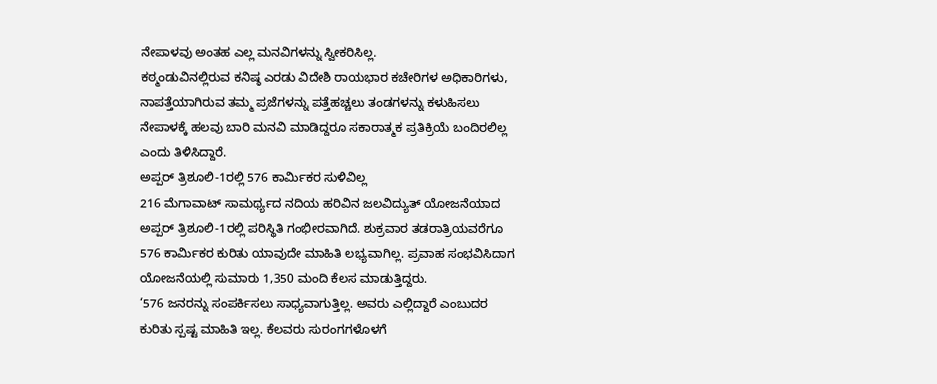ನೇಪಾಳವು ಅಂತಹ ಎಲ್ಲ ಮನವಿಗಳನ್ನು ಸ್ವೀಕರಿಸಿಲ್ಲ.
ಕಠ್ಮಂಡುವಿನಲ್ಲಿರುವ ಕನಿಷ್ಠ ಎರಡು ವಿದೇಶಿ ರಾಯಭಾರ ಕಚೇರಿಗಳ ಅಧಿಕಾರಿಗಳು, ನಾಪತ್ತೆಯಾಗಿರುವ ತಮ್ಮ ಪ್ರಜೆಗಳನ್ನು ಪತ್ತೆಹಚ್ಚಲು ತಂಡಗಳನ್ನು ಕಳುಹಿಸಲು ನೇಪಾಳಕ್ಕೆ ಹಲವು ಬಾರಿ ಮನವಿ ಮಾಡಿದ್ದರೂ ಸಕಾರಾತ್ಮಕ ಪ್ರತಿಕ್ರಿಯೆ ಬಂದಿರಲಿಲ್ಲ ಎಂದು ತಿಳಿಸಿದ್ದಾರೆ.
ಅಪ್ಪರ್ ತ್ರಿಶೂಲಿ-1ರಲ್ಲಿ 576 ಕಾರ್ಮಿಕರ ಸುಳಿವಿಲ್ಲ
216 ಮೆಗಾವಾಟ್ ಸಾಮರ್ಥ್ಯದ ನದಿಯ ಹರಿವಿನ ಜಲವಿದ್ಯುತ್ ಯೋಜನೆಯಾದ ಅಪ್ಪರ್ ತ್ರಿಶೂಲಿ-1ರಲ್ಲಿ ಪರಿಸ್ಥಿತಿ ಗಂಭೀರವಾಗಿದೆ. ಶುಕ್ರವಾರ ತಡರಾತ್ರಿಯವರೆಗೂ 576 ಕಾರ್ಮಿಕರ ಕುರಿತು ಯಾವುದೇ ಮಾಹಿತಿ ಲಭ್ಯವಾಗಿಲ್ಲ. ಪ್ರವಾಹ ಸಂಭವಿಸಿದಾಗ ಯೋಜನೆಯಲ್ಲಿ ಸುಮಾರು 1,350 ಮಂದಿ ಕೆಲಸ ಮಾಡುತ್ತಿದ್ದರು.
‘576 ಜನರನ್ನು ಸಂಪರ್ಕಿಸಲು ಸಾಧ್ಯವಾಗುತ್ತಿಲ್ಲ. ಅವರು ಎಲ್ಲಿದ್ದಾರೆ ಎಂಬುದರ ಕುರಿತು ಸ್ಪಷ್ಟ ಮಾಹಿತಿ ಇಲ್ಲ. ಕೆಲವರು ಸುರಂಗಗಳೊಳಗೆ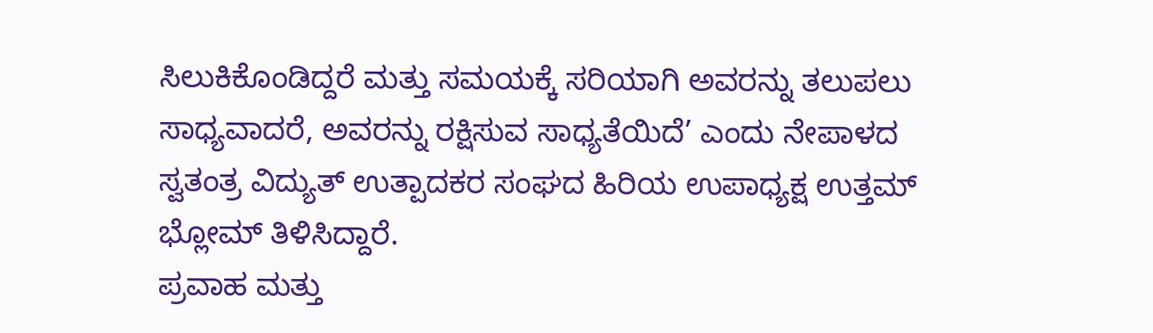ಸಿಲುಕಿಕೊಂಡಿದ್ದರೆ ಮತ್ತು ಸಮಯಕ್ಕೆ ಸರಿಯಾಗಿ ಅವರನ್ನು ತಲುಪಲು ಸಾಧ್ಯವಾದರೆ, ಅವರನ್ನು ರಕ್ಷಿಸುವ ಸಾಧ್ಯತೆಯಿದೆ’ ಎಂದು ನೇಪಾಳದ ಸ್ವತಂತ್ರ ವಿದ್ಯುತ್ ಉತ್ಪಾದಕರ ಸಂಘದ ಹಿರಿಯ ಉಪಾಧ್ಯಕ್ಷ ಉತ್ತಮ್ ಭ್ಲೋಮ್ ತಿಳಿಸಿದ್ದಾರೆ.
ಪ್ರವಾಹ ಮತ್ತು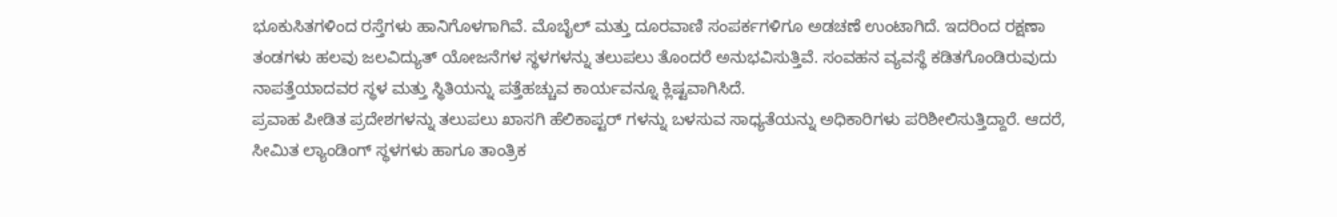ಭೂಕುಸಿತಗಳಿಂದ ರಸ್ತೆಗಳು ಹಾನಿಗೊಳಗಾಗಿವೆ. ಮೊಬೈಲ್ ಮತ್ತು ದೂರವಾಣಿ ಸಂಪರ್ಕಗಳಿಗೂ ಅಡಚಣೆ ಉಂಟಾಗಿದೆ. ಇದರಿಂದ ರಕ್ಷಣಾ ತಂಡಗಳು ಹಲವು ಜಲವಿದ್ಯುತ್ ಯೋಜನೆಗಳ ಸ್ಥಳಗಳನ್ನು ತಲುಪಲು ತೊಂದರೆ ಅನುಭವಿಸುತ್ತಿವೆ. ಸಂವಹನ ವ್ಯವಸ್ಥೆ ಕಡಿತಗೊಂಡಿರುವುದು ನಾಪತ್ತೆಯಾದವರ ಸ್ಥಳ ಮತ್ತು ಸ್ಥಿತಿಯನ್ನು ಪತ್ತೆಹಚ್ಚುವ ಕಾರ್ಯವನ್ನೂ ಕ್ಲಿಷ್ಟವಾಗಿಸಿದೆ.
ಪ್ರವಾಹ ಪೀಡಿತ ಪ್ರದೇಶಗಳನ್ನು ತಲುಪಲು ಖಾಸಗಿ ಹೆಲಿಕಾಪ್ಟರ್ ಗಳನ್ನು ಬಳಸುವ ಸಾಧ್ಯತೆಯನ್ನು ಅಧಿಕಾರಿಗಳು ಪರಿಶೀಲಿಸುತ್ತಿದ್ದಾರೆ. ಆದರೆ, ಸೀಮಿತ ಲ್ಯಾಂಡಿಂಗ್ ಸ್ಥಳಗಳು ಹಾಗೂ ತಾಂತ್ರಿಕ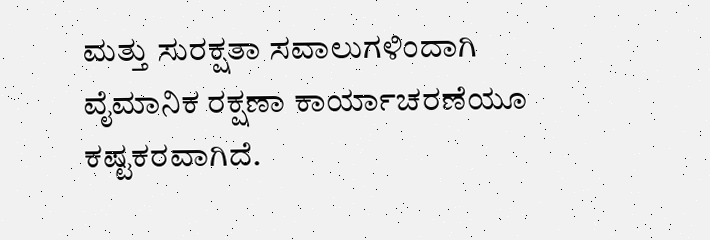ಮತ್ತು ಸುರಕ್ಷತಾ ಸವಾಲುಗಳಿಂದಾಗಿ ವೈಮಾನಿಕ ರಕ್ಷಣಾ ಕಾರ್ಯಾಚರಣೆಯೂ ಕಷ್ಟಕರವಾಗಿದೆ.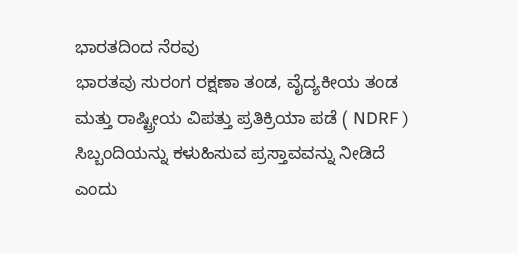ಭಾರತದಿಂದ ನೆರವು
ಭಾರತವು ಸುರಂಗ ರಕ್ಷಣಾ ತಂಡ, ವೈದ್ಯಕೀಯ ತಂಡ ಮತ್ತು ರಾಷ್ಟ್ರೀಯ ವಿಪತ್ತು ಪ್ರತಿಕ್ರಿಯಾ ಪಡೆ ( NDRF ) ಸಿಬ್ಬಂದಿಯನ್ನು ಕಳುಹಿಸುವ ಪ್ರಸ್ತಾವವನ್ನು ನೀಡಿದೆ ಎಂದು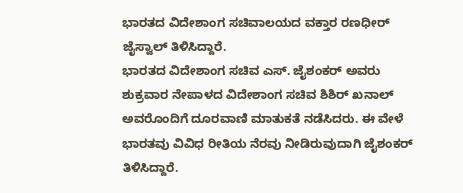ಭಾರತದ ವಿದೇಶಾಂಗ ಸಚಿವಾಲಯದ ವಕ್ತಾರ ರಣಧೀರ್ ಜೈಸ್ವಾಲ್ ತಿಳಿಸಿದ್ದಾರೆ.
ಭಾರತದ ವಿದೇಶಾಂಗ ಸಚಿವ ಎಸ್. ಜೈಶಂಕರ್ ಅವರು ಶುಕ್ರವಾರ ನೇಪಾಳದ ವಿದೇಶಾಂಗ ಸಚಿವ ಶಿಶಿರ್ ಖನಾಲ್ ಅವರೊಂದಿಗೆ ದೂರವಾಣಿ ಮಾತುಕತೆ ನಡೆಸಿದರು. ಈ ವೇಳೆ ಭಾರತವು ವಿವಿಧ ರೀತಿಯ ನೆರವು ನೀಡಿರುವುದಾಗಿ ಜೈಶಂಕರ್ ತಿಳಿಸಿದ್ದಾರೆ.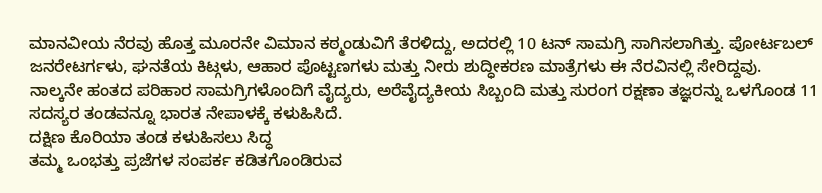ಮಾನವೀಯ ನೆರವು ಹೊತ್ತ ಮೂರನೇ ವಿಮಾನ ಕಠ್ಮಂಡುವಿಗೆ ತೆರಳಿದ್ದು, ಅದರಲ್ಲಿ 10 ಟನ್ ಸಾಮಗ್ರಿ ಸಾಗಿಸಲಾಗಿತ್ತು. ಪೋರ್ಟಬಲ್ ಜನರೇಟರ್ಗಳು, ಘನತೆಯ ಕಿಟ್ಗಳು, ಆಹಾರ ಪೊಟ್ಟಣಗಳು ಮತ್ತು ನೀರು ಶುದ್ಧೀಕರಣ ಮಾತ್ರೆಗಳು ಈ ನೆರವಿನಲ್ಲಿ ಸೇರಿದ್ದವು.
ನಾಲ್ಕನೇ ಹಂತದ ಪರಿಹಾರ ಸಾಮಗ್ರಿಗಳೊಂದಿಗೆ ವೈದ್ಯರು, ಅರೆವೈದ್ಯಕೀಯ ಸಿಬ್ಬಂದಿ ಮತ್ತು ಸುರಂಗ ರಕ್ಷಣಾ ತಜ್ಞರನ್ನು ಒಳಗೊಂಡ 11 ಸದಸ್ಯರ ತಂಡವನ್ನೂ ಭಾರತ ನೇಪಾಳಕ್ಕೆ ಕಳುಹಿಸಿದೆ.
ದಕ್ಷಿಣ ಕೊರಿಯಾ ತಂಡ ಕಳುಹಿಸಲು ಸಿದ್ಧ
ತಮ್ಮ ಒಂಭತ್ತು ಪ್ರಜೆಗಳ ಸಂಪರ್ಕ ಕಡಿತಗೊಂಡಿರುವ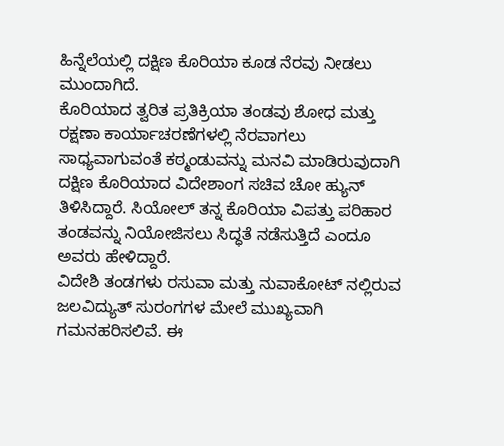ಹಿನ್ನೆಲೆಯಲ್ಲಿ ದಕ್ಷಿಣ ಕೊರಿಯಾ ಕೂಡ ನೆರವು ನೀಡಲು ಮುಂದಾಗಿದೆ.
ಕೊರಿಯಾದ ತ್ವರಿತ ಪ್ರತಿಕ್ರಿಯಾ ತಂಡವು ಶೋಧ ಮತ್ತು ರಕ್ಷಣಾ ಕಾರ್ಯಾಚರಣೆಗಳಲ್ಲಿ ನೆರವಾಗಲು ಸಾಧ್ಯವಾಗುವಂತೆ ಕಠ್ಮಂಡುವನ್ನು ಮನವಿ ಮಾಡಿರುವುದಾಗಿ ದಕ್ಷಿಣ ಕೊರಿಯಾದ ವಿದೇಶಾಂಗ ಸಚಿವ ಚೋ ಹ್ಯುನ್ ತಿಳಿಸಿದ್ದಾರೆ. ಸಿಯೋಲ್ ತನ್ನ ಕೊರಿಯಾ ವಿಪತ್ತು ಪರಿಹಾರ ತಂಡವನ್ನು ನಿಯೋಜಿಸಲು ಸಿದ್ಧತೆ ನಡೆಸುತ್ತಿದೆ ಎಂದೂ ಅವರು ಹೇಳಿದ್ದಾರೆ.
ವಿದೇಶಿ ತಂಡಗಳು ರಸುವಾ ಮತ್ತು ನುವಾಕೋಟ್ ನಲ್ಲಿರುವ ಜಲವಿದ್ಯುತ್ ಸುರಂಗಗಳ ಮೇಲೆ ಮುಖ್ಯವಾಗಿ ಗಮನಹರಿಸಲಿವೆ. ಈ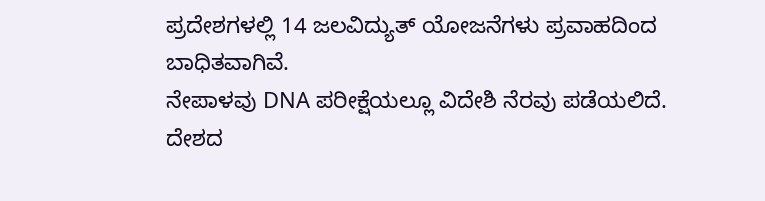ಪ್ರದೇಶಗಳಲ್ಲಿ 14 ಜಲವಿದ್ಯುತ್ ಯೋಜನೆಗಳು ಪ್ರವಾಹದಿಂದ ಬಾಧಿತವಾಗಿವೆ.
ನೇಪಾಳವು DNA ಪರೀಕ್ಷೆಯಲ್ಲೂ ವಿದೇಶಿ ನೆರವು ಪಡೆಯಲಿದೆ. ದೇಶದ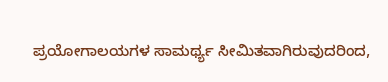ಪ್ರಯೋಗಾಲಯಗಳ ಸಾಮರ್ಥ್ಯ ಸೀಮಿತವಾಗಿರುವುದರಿಂದ,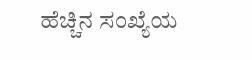ಹೆಚ್ಚಿನ ಸಂಖ್ಯೆಯ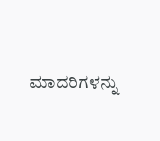ಮಾದರಿಗಳನ್ನು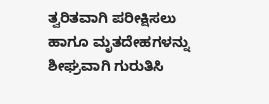ತ್ವರಿತವಾಗಿ ಪರೀಕ್ಷಿಸಲು ಹಾಗೂ ಮೃತದೇಹಗಳನ್ನು ಶೀಘ್ರವಾಗಿ ಗುರುತಿಸಿ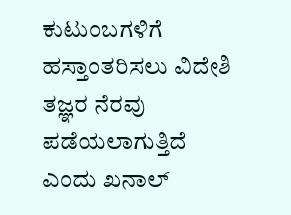ಕುಟುಂಬಗಳಿಗೆ ಹಸ್ತಾಂತರಿಸಲು ವಿದೇಶಿ ತಜ್ಞರ ನೆರವು ಪಡೆಯಲಾಗುತ್ತಿದೆ ಎಂದು ಖನಾಲ್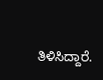ತಿಳಿಸಿದ್ದಾರೆ.